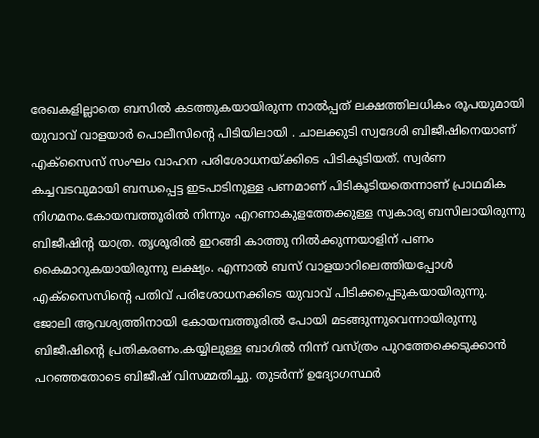രേഖകളില്ലാതെ ബസിൽ കടത്തുകയായിരുന്ന നാൽപ്പത് ലക്ഷത്തിലധികം രൂപയുമായി യുവാവ് വാളയാർ പൊലീസിന്റെ പിടിയിലായി . ചാലക്കുടി സ്വദേശി ബിജീഷിനെയാണ് എക്സൈസ് സംഘം വാഹന പരിശോധനയ്ക്കിടെ പിടികൂടിയത്. സ്വർണ കച്ചവടവുമായി ബന്ധപ്പെട്ട ഇടപാടിനുള്ള പണമാണ് പിടികൂടിയതെന്നാണ് പ്രാഥമിക നിഗമനം.കോയമ്പത്തൂരിൽ നിന്നും എറണാകുളത്തേക്കുള്ള സ്വകാര്യ ബസിലായിരുന്നു ബിജീഷിന്റ യാത്ര. തൃശൂരിൽ ഇറങ്ങി കാത്തു നിൽക്കുന്നയാളിന് പണം കൈമാറുകയായിരുന്നു ലക്ഷ്യം. എന്നാൽ ബസ് വാളയാറിലെത്തിയപ്പോൾ എക്സൈസിന്റെ പതിവ് പരിശോധനക്കിടെ യുവാവ് പിടിക്കപ്പെടുകയായിരുന്നു.
ജോലി ആവശ്യത്തിനായി കോയമ്പത്തൂരിൽ പോയി മടങ്ങുന്നുവെന്നായിരുന്നു ബിജീഷിന്റെ പ്രതികരണം.കയ്യിലുള്ള ബാഗിൽ നിന്ന് വസ്ത്രം പുറത്തേക്കെടുക്കാൻ പറഞ്ഞതോടെ ബിജീഷ് വിസമ്മതിച്ചു. തുടർന്ന് ഉദ്യോഗസ്ഥർ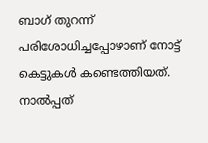ബാഗ് തുറന്ന് പരിശോധിച്ചപ്പോഴാണ് നോട്ട് കെട്ടുകൾ കണ്ടെത്തിയത്. നാൽപ്പത്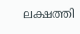ലക്ഷത്തി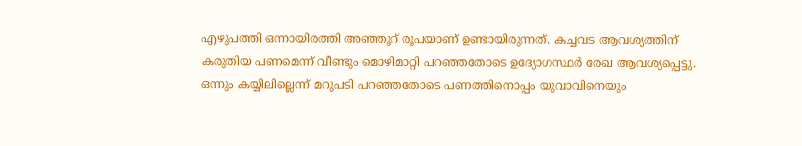എഴുപത്തി ഒന്നായിരത്തി അഞ്ഞൂറ് രൂപയാണ് ഉണ്ടായിരുന്നത്. കച്ചവട ആവശ്യത്തിന് കരുതിയ പണമെന്ന് വീണ്ടും മൊഴിമാറ്റി പറഞ്ഞതോടെ ഉദ്യോഗസ്ഥർ രേഖ ആവശ്യപ്പെട്ടു. ഒന്നും കയ്യിലില്ലെന്ന് മറുപടി പറഞ്ഞതോടെ പണത്തിനൊപ്പം യുവാവിനെയും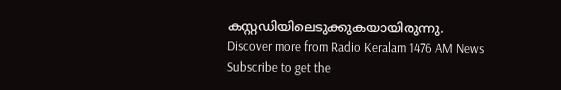കസ്റ്റഡിയിലെടുക്കുകയായിരുന്നു.
Discover more from Radio Keralam 1476 AM News
Subscribe to get the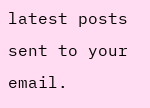latest posts sent to your email.